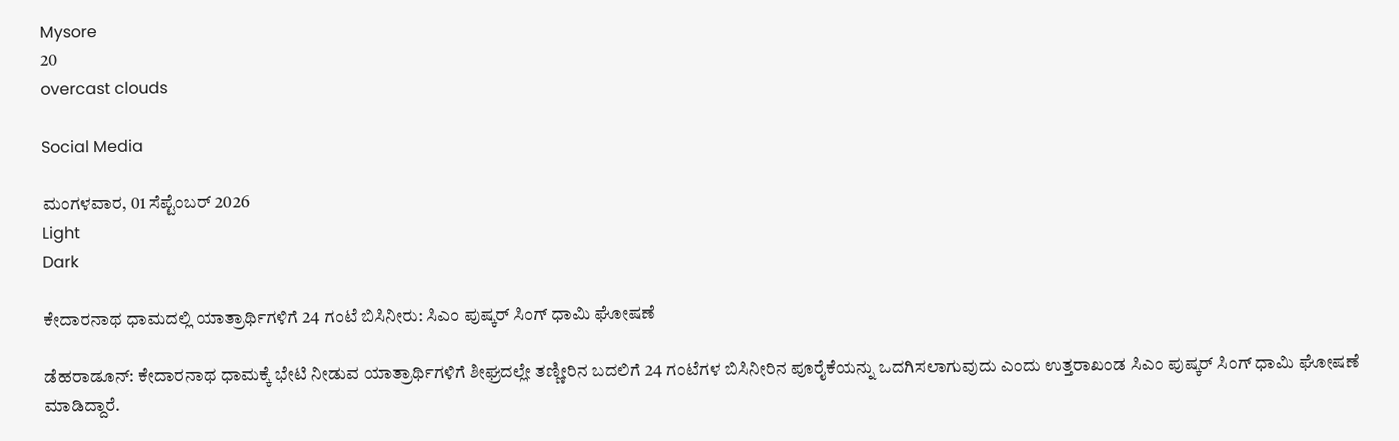Mysore
20
overcast clouds

Social Media

ಮಂಗಳವಾರ, 01 ಸೆಪ್ಟೆಂಬರ್ 2026
Light
Dark

ಕೇದಾರನಾಥ ಧಾಮದಲ್ಲಿ ಯಾತ್ರಾರ್ಥಿಗಳಿಗೆ 24 ಗಂಟೆ ಬಿಸಿನೀರು: ಸಿಎಂ ಪುಷ್ಕರ್‌ ಸಿಂಗ್‌ ಧಾಮಿ ಘೋಷಣೆ

ಡೆಹರಾಡೂನ್: ಕೇದಾರನಾಥ ಧಾಮಕ್ಕೆ ಭೇಟಿ ನೀಡುವ ಯಾತ್ರಾರ್ಥಿಗಳಿಗೆ ಶೀಘ್ರದಲ್ಲೇ ತಣ್ಣೀರಿನ ಬದಲಿಗೆ 24 ಗಂಟೆಗಳ ಬಿಸಿನೀರಿನ ಪೂರೈಕೆಯನ್ನು ಒದಗಿಸಲಾಗುವುದು ಎಂದು ಉತ್ತರಾಖಂಡ ಸಿಎಂ ಪುಷ್ಕರ್‌ ಸಿಂಗ್‌ ಧಾಮಿ ಘೋಷಣೆ ಮಾಡಿದ್ದಾರೆ.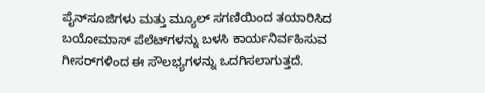ಪೈನ್‌ಸೂಜಿಗಳು ಮತ್ತು ಮ್ಯೂಲ್‌ ಸಗಣಿಯಿಂದ ತಯಾರಿಸಿದ ಬಯೋಮಾಸ್‌ ಪೆಲೆಟ್‌ಗಳನ್ನು ಬಳಸಿ ಕಾರ್ಯನಿರ್ವಹಿಸುವ ಗೀಸರ್‌ಗಳಿಂದ ಈ ಸೌಲಭ್ಯಗಳನ್ನು ಒದಗಿಸಲಾಗುತ್ತದೆ.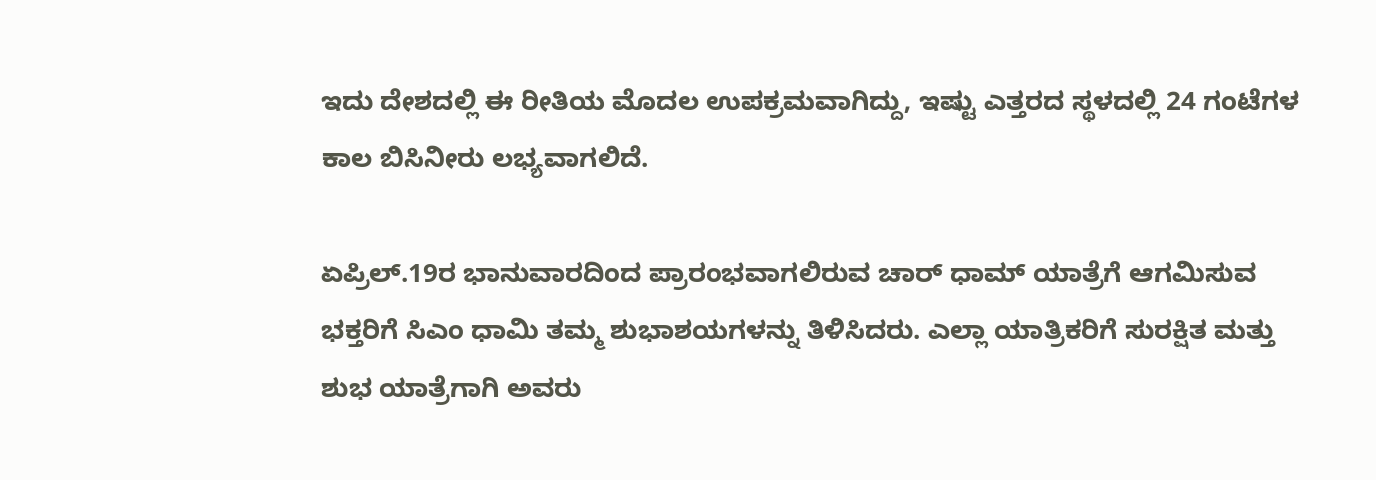ಇದು ದೇಶದಲ್ಲಿ ಈ ರೀತಿಯ ಮೊದಲ ಉಪಕ್ರಮವಾಗಿದ್ದು, ಇಷ್ಟು ಎತ್ತರದ ಸ್ಥಳದಲ್ಲಿ 24 ಗಂಟೆಗಳ ಕಾಲ ಬಿಸಿನೀರು ಲಭ್ಯವಾಗಲಿದೆ.

ಏಪ್ರಿಲ್.19ರ ಭಾನುವಾರದಿಂದ ಪ್ರಾರಂಭವಾಗಲಿರುವ ಚಾರ್‌ ಧಾಮ್‌ ಯಾತ್ರೆಗೆ ಆಗಮಿಸುವ ಭಕ್ತರಿಗೆ ಸಿಎಂ ಧಾಮಿ ತಮ್ಮ ಶುಭಾಶಯಗಳನ್ನು ತಿಳಿಸಿದರು. ಎಲ್ಲಾ ಯಾತ್ರಿಕರಿಗೆ ಸುರಕ್ಷಿತ ಮತ್ತು ಶುಭ ಯಾತ್ರೆಗಾಗಿ ಅವರು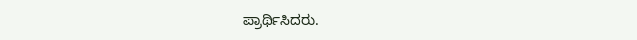ಪ್ರಾರ್ಥಿಸಿದರು.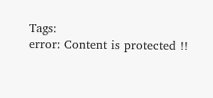Tags:
error: Content is protected !!